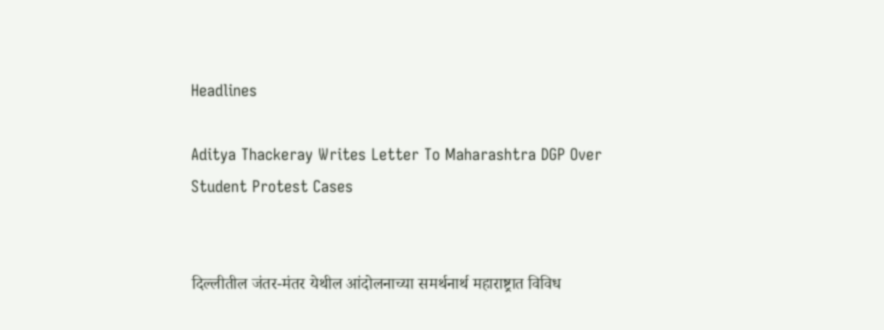Headlines

Aditya Thackeray Writes Letter To Maharashtra DGP Over Student Protest Cases


दिल्लीतील जंतर-मंतर येथील आंदोलनाच्या समर्थनार्थ महाराष्ट्रात विविध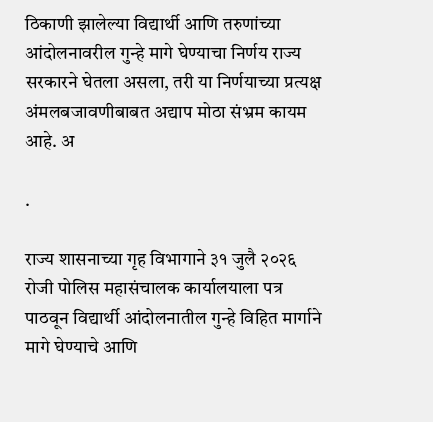ठिकाणी झालेल्या विद्यार्थी आणि तरुणांच्या आंदोलनावरील गुन्हे मागे घेण्याचा निर्णय राज्य सरकारने घेतला असला, तरी या निर्णयाच्या प्रत्यक्ष अंमलबजावणीबाबत अद्याप मोठा संभ्रम कायम आहे. अ

.

राज्य शासनाच्या गृह विभागाने ३१ जुलै २०२६ रोजी पोलिस महासंचालक कार्यालयाला पत्र पाठवून विद्यार्थी आंदोलनातील गुन्हे विहित मार्गाने मागे घेण्याचे आणि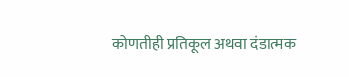कोणतीही प्रतिकूल अथवा दंडात्मक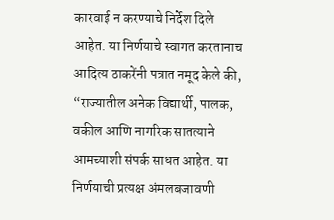कारवाई न करण्याचे निर्देश दिले आहेत. या निर्णयाचे स्वागत करतानाच आदित्य ठाकरेंनी पत्रात नमूद केले की, “राज्यातील अनेक विद्यार्थी, पालक, वकील आणि नागरिक सातत्याने आमच्याशी संपर्क साधत आहेत. या निर्णयाची प्रत्यक्ष अंमलबजावणी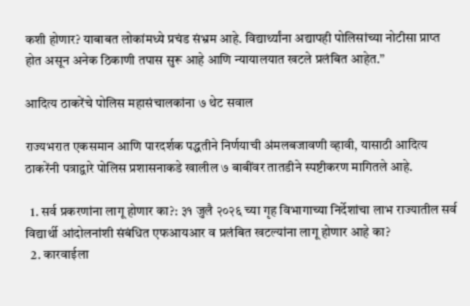कशी होणार? याबाबत लोकांमध्ये प्रचंड संभ्रम आहे. विद्यार्थ्यांना अद्यापही पोलिसांच्या नोटीसा प्राप्त होत असून अनेक ठिकाणी तपास सुरू आहे आणि न्यायालयात खटले प्रलंबित आहेत.”

आदित्य ठाकरेंचे पोलिस महासंचालकांना ७ थेट सवाल

राज्यभरात एकसमान आणि पारदर्शक पद्धतीने निर्णयाची अंमलबजावणी व्हावी, यासाठी आदित्य ठाकरेंनी पत्राद्वारे पोलिस प्रशासनाकडे खालील ७ बाबींवर तातडीने स्पष्टीकरण मागितले आहे.

  1. सर्व प्रकरणांना लागू होणार का?: ३१ जुलै २०२६ च्या गृह विभागाच्या निर्देशांचा लाभ राज्यातील सर्व विद्यार्थी आंदोलनांशी संबंधित एफआयआर व प्रलंबित खटल्यांना लागू होणार आहे का?
  2. कारवाईला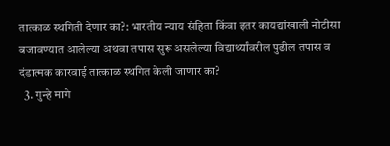तात्काळ स्थगिती देणार का?: भारतीय न्याय संहिता किंवा इतर कायद्यांखाली नोटीसा बजावण्यात आलेल्या अथवा तपास सुरू असलेल्या विद्यार्थ्यांवरील पुढील तपास व दंडात्मक कारवाई तात्काळ स्थगित केली जाणार का?
  3. गुन्हे मागे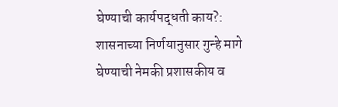घेण्याची कार्यपद्धती काय?: शासनाच्या निर्णयानुसार गुन्हे मागे घेण्याची नेमकी प्रशासकीय व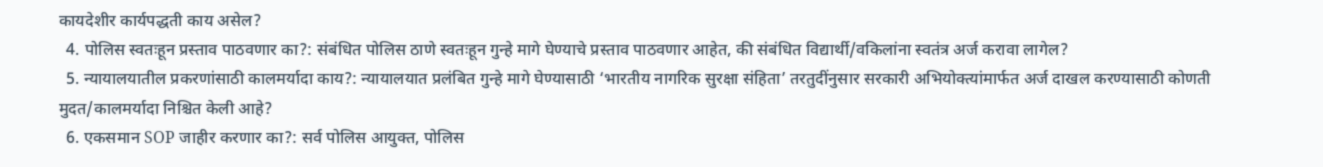कायदेशीर कार्यपद्धती काय असेल?
  4. पोलिस स्वतःहून प्रस्ताव पाठवणार का?: संबंधित पोलिस ठाणे स्वतःहून गुन्हे मागे घेण्याचे प्रस्ताव पाठवणार आहेत, की संबंधित विद्यार्थी/वकिलांना स्वतंत्र अर्ज करावा लागेल?
  5. न्यायालयातील प्रकरणांसाठी कालमर्यादा काय?: न्यायालयात प्रलंबित गुन्हे मागे घेण्यासाठी ‘भारतीय नागरिक सुरक्षा संहिता’ तरतुदींनुसार सरकारी अभियोक्त्यांमार्फत अर्ज दाखल करण्यासाठी कोणती मुदत/कालमर्यादा निश्चित केली आहे?
  6. एकसमान SOP जाहीर करणार का?: सर्व पोलिस आयुक्त, पोलिस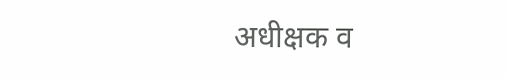अधीक्षक व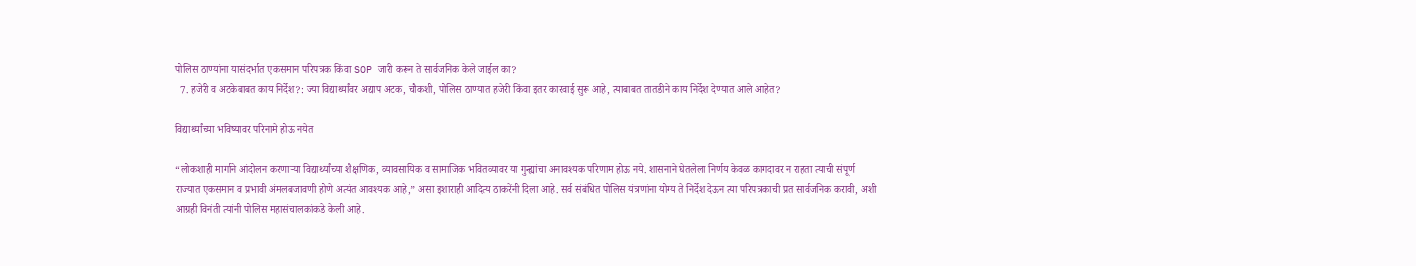पोलिस ठाण्यांना यासंदर्भात एकसमान परिपत्रक किंवा SOP जारी करून ते सार्वजनिक केले जाईल का?
  7. हजेरी व अटकेबाबत काय निर्देश?: ज्या विद्यार्थ्यांवर अद्याप अटक, चौकशी, पोलिस ठाण्यात हजेरी किंवा इतर कारवाई सुरू आहे, त्याबाबत तातडीने काय निर्देश देण्यात आले आहेत?

विद्यार्थ्यांच्या भविष्यावर परिनामे होऊ नयेत

“लोकशाही मार्गाने आंदोलन करणाऱ्या विद्यार्थ्यांच्या शैक्षणिक, व्यावसायिक व सामाजिक भवितव्यावर या गुन्ह्यांचा अनावश्यक परिणाम होऊ नये. शासनाने घेतलेला निर्णय केवळ कागदावर न राहता त्याची संपूर्ण राज्यात एकसमान व प्रभावी अंमलबजावणी होणे अत्यंत आवश्यक आहे,” असा इशाराही आदित्य ठाकरेंनी दिला आहे. सर्व संबंधित पोलिस यंत्रणांना योग्य ते निर्देश देऊन त्या परिपत्रकाची प्रत सार्वजनिक करावी, अशी आग्रही विनंती त्यांनी पोलिस महासंचालकांकडे केली आहे.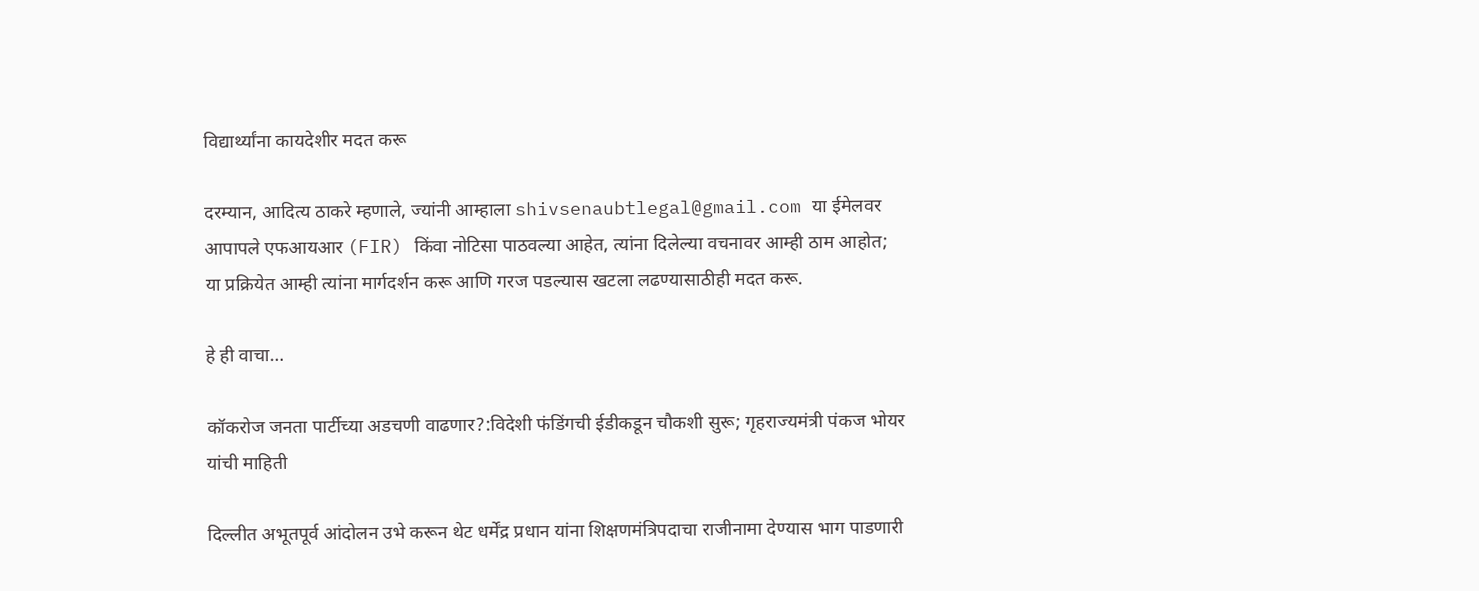विद्यार्थ्यांना कायदेशीर मदत करू

दरम्यान, आदित्य ठाकरे म्हणाले, ज्यांनी आम्हाला shivsenaubtlegal@gmail.com या ईमेलवर आपापले एफआयआर (FIR) किंवा नोटिसा पाठवल्या आहेत, त्यांना दिलेल्या वचनावर आम्ही ठाम आहोत; या प्रक्रियेत आम्ही त्यांना मार्गदर्शन करू आणि गरज पडल्यास खटला लढण्यासाठीही मदत करू.

हे ही वाचा…

कॉकरोज जनता पार्टीच्या अडचणी वाढणार?:विदेशी फंडिंगची ईडीकडून चौकशी सुरू; गृहराज्यमंत्री पंकज भोयर यांची माहिती

दिल्लीत अभूतपूर्व आंदोलन उभे करून थेट धर्मेंद्र प्रधान यांना शिक्षणमंत्रिपदाचा राजीनामा देण्यास भाग पाडणारी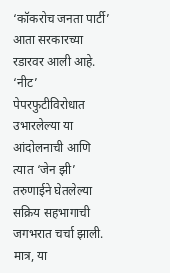‘कॉकरोच जनता पार्टी’ आता सरकारच्या रडारवर आली आहे. ‘नीट’ पेपरफुटीविरोधात उभारलेल्या या आंदोलनाची आणि त्यात ‘जेन झी’ तरुणाईने घेतलेल्या सक्रिय सहभागाची जगभरात चर्चा झाली. मात्र, या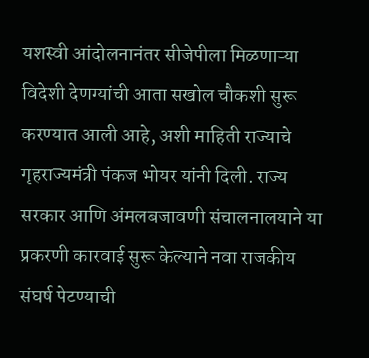यशस्वी आंदोलनानंतर सीजेपीला मिळणाऱ्या विदेशी देणग्यांची आता सखोल चौकशी सुरू करण्यात आली आहे, अशी माहिती राज्याचे गृहराज्यमंत्री पंकज भोयर यांनी दिली. राज्य सरकार आणि अंमलबजावणी संचालनालयाने या प्रकरणी कारवाई सुरू केल्याने नवा राजकीय संघर्ष पेटण्याची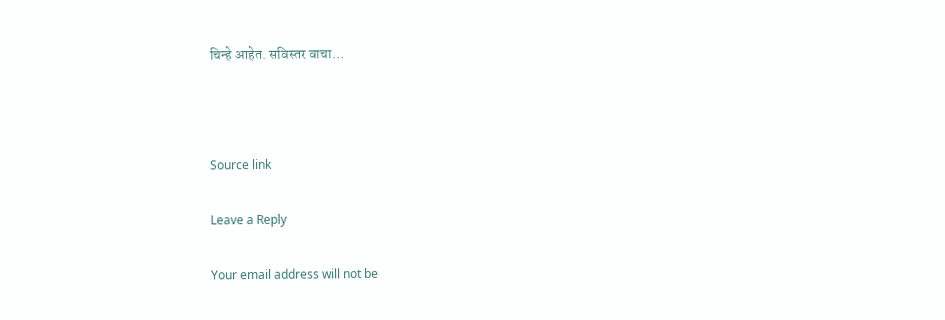चिन्हे आहेत. सविस्तर वाचा…



Source link

Leave a Reply

Your email address will not be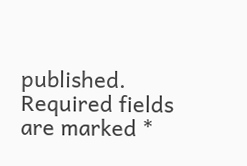published. Required fields are marked *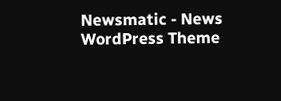Newsmatic - News WordPress Theme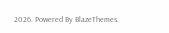2026. Powered By BlazeThemes.